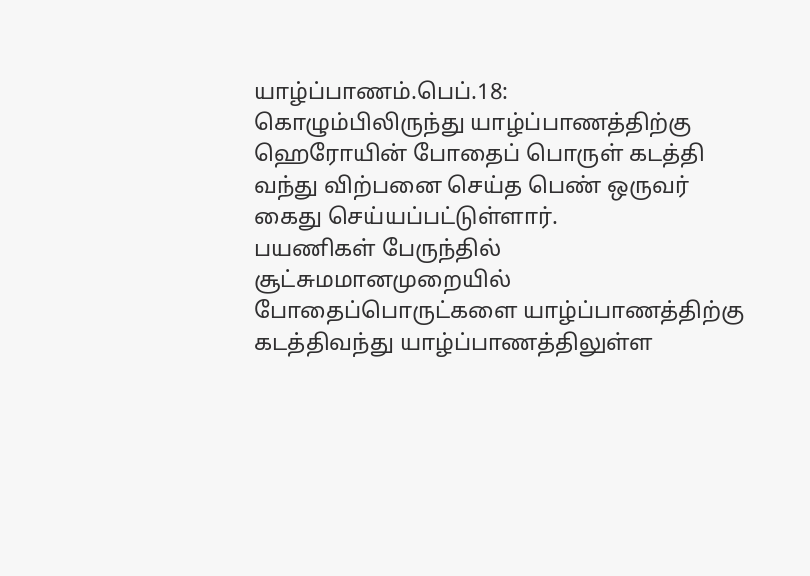யாழ்ப்பாணம்.பெப்.18:
கொழும்பிலிருந்து யாழ்ப்பாணத்திற்கு ஹெரோயின் போதைப் பொருள் கடத்தி வந்து விற்பனை செய்த பெண் ஒருவர் கைது செய்யப்பட்டுள்ளார்.
பயணிகள் பேருந்தில் சூட்சுமமானமுறையில் போதைப்பொருட்களை யாழ்ப்பாணத்திற்கு கடத்திவந்து யாழ்ப்பாணத்திலுள்ள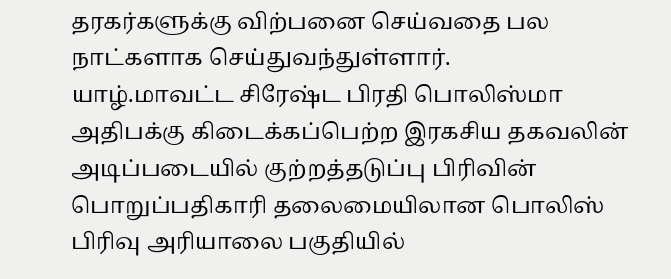தரகர்களுக்கு விற்பனை செய்வதை பல நாட்களாக செய்துவந்துள்ளார்.
யாழ்.மாவட்ட சிரேஷ்ட பிரதி பொலிஸ்மா அதிபக்கு கிடைக்கப்பெற்ற இரகசிய தகவலின் அடிப்படையில் குற்றத்தடுப்பு பிரிவின் பொறுப்பதிகாரி தலைமையிலான பொலிஸ் பிரிவு அரியாலை பகுதியில்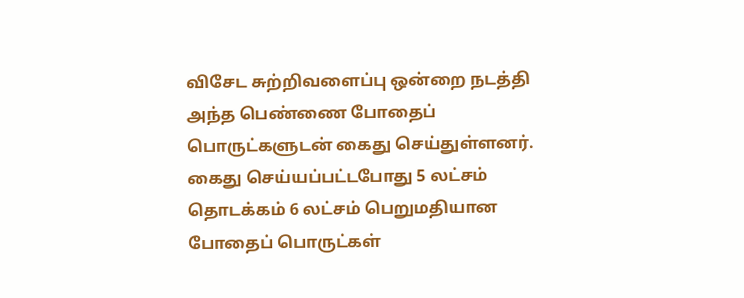விசேட சுற்றிவளைப்பு ஒன்றை நடத்தி அந்த பெண்ணை போதைப் பொருட்களுடன் கைது செய்துள்ளனர்.
கைது செய்யப்பட்டபோது 5 லட்சம் தொடக்கம் 6 லட்சம் பெறுமதியான போதைப் பொருட்கள்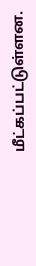மீட்கப்பட்டுள்ளன.